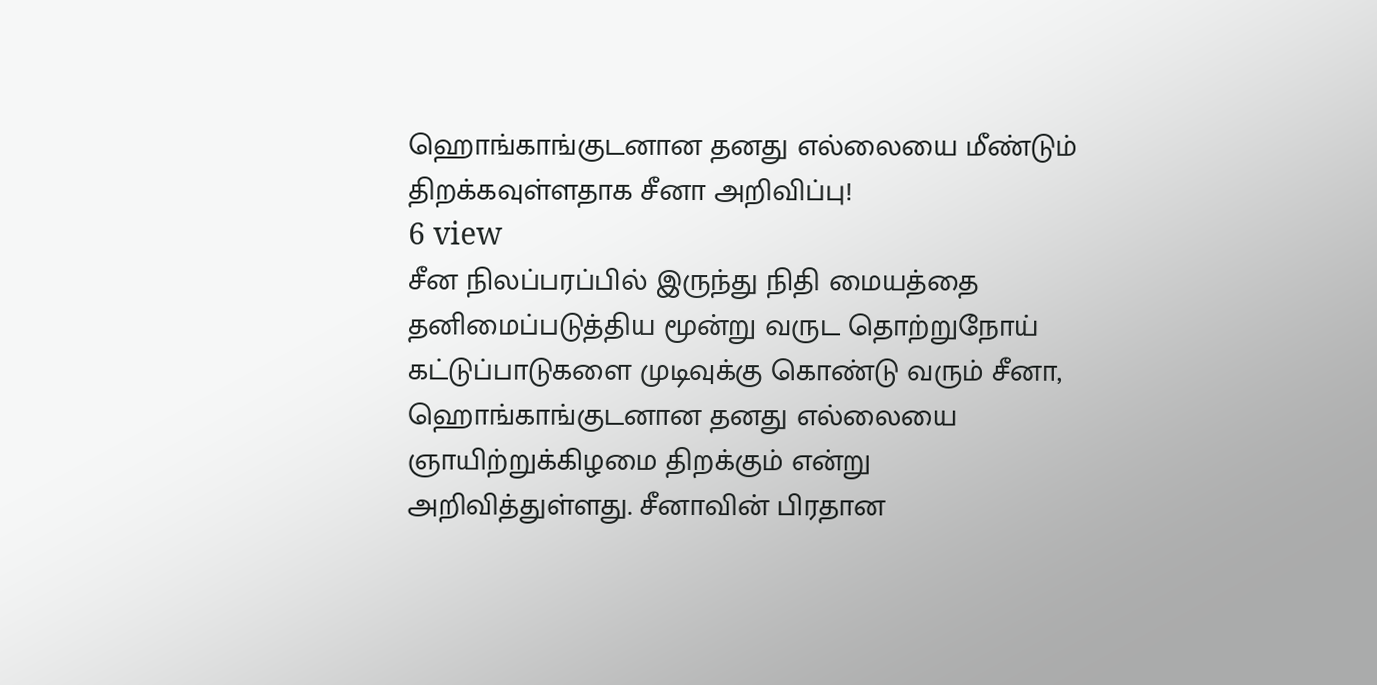ஹொங்காங்குடனான தனது எல்லையை மீண்டும் திறக்கவுள்ளதாக சீனா அறிவிப்பு!
6 view
சீன நிலப்பரப்பில் இருந்து நிதி மையத்தை தனிமைப்படுத்திய மூன்று வருட தொற்றுநோய் கட்டுப்பாடுகளை முடிவுக்கு கொண்டு வரும் சீனா, ஹொங்காங்குடனான தனது எல்லையை ஞாயிற்றுக்கிழமை திறக்கும் என்று அறிவித்துள்ளது. சீனாவின் பிரதான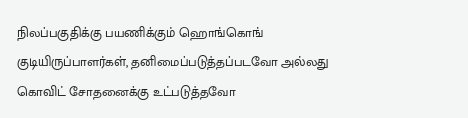நிலப்பகுதிக்கு பயணிக்கும் ஹொங்கொங் குடியிருப்பாளர்கள், தனிமைப்படுத்தப்படவோ அல்லது கொவிட் சோதனைக்கு உட்படுத்தவோ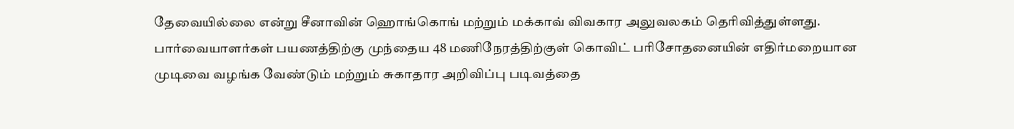தேவையில்லை என்று சீனாவின் ஹொங்கொங் மற்றும் மக்காவ் விவகார அலுவலகம் தெரிவித்துள்ளது. பார்வையாளர்கள் பயணத்திற்கு முந்தைய 48 மணிநேரத்திற்குள் கொவிட் பரிசோதனையின் எதிர்மறையான முடிவை வழங்க வேண்டும் மற்றும் சுகாதார அறிவிப்பு படிவத்தை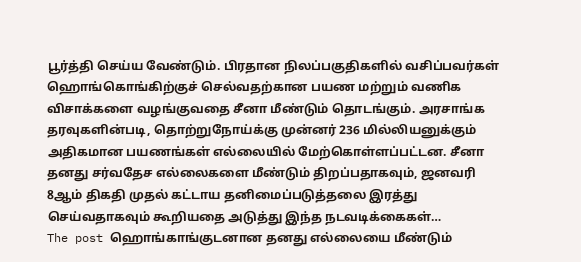பூர்த்தி செய்ய வேண்டும். பிரதான நிலப்பகுதிகளில் வசிப்பவர்கள் ஹொங்கொங்கிற்குச் செல்வதற்கான பயண மற்றும் வணிக விசாக்களை வழங்குவதை சீனா மீண்டும் தொடங்கும். அரசாங்க தரவுகளின்படி, தொற்றுநோய்க்கு முன்னர் 236 மில்லியனுக்கும் அதிகமான பயணங்கள் எல்லையில் மேற்கொள்ளப்பட்டன. சீனா தனது சர்வதேச எல்லைகளை மீண்டும் திறப்பதாகவும், ஜனவரி 8ஆம் திகதி முதல் கட்டாய தனிமைப்படுத்தலை இரத்து செய்வதாகவும் கூறியதை அடுத்து இந்த நடவடிக்கைகள்…
The post ஹொங்காங்குடனான தனது எல்லையை மீண்டும்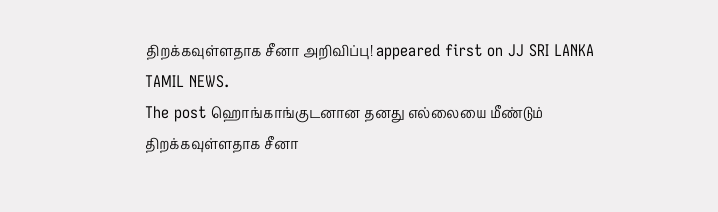திறக்கவுள்ளதாக சீனா அறிவிப்பு! appeared first on JJ SRI LANKA TAMIL NEWS.
The post ஹொங்காங்குடனான தனது எல்லையை மீண்டும் திறக்கவுள்ளதாக சீனா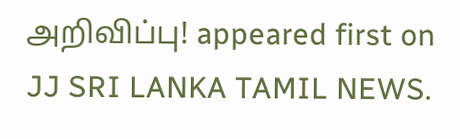அறிவிப்பு! appeared first on JJ SRI LANKA TAMIL NEWS.